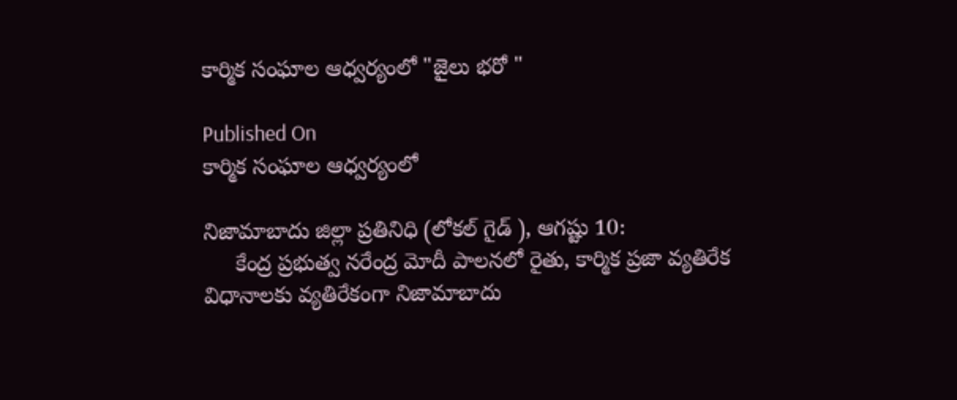కార్మిక సంఘాల ఆధ్వర్యంలో "జైలు భరో "

Published On
కార్మిక సంఘాల ఆధ్వర్యంలో

నిజామాబాదు జిల్లా ప్రతినిధి (లోకల్ గైడ్ ), ఆగష్టు 10:
     కేంద్ర ప్రభుత్వ నరేంద్ర మోదీ పాలనలో రైతు, కార్మిక ప్రజా వ్యతిరేక విధానాలకు వ్యతిరేకంగా నిజామాబాదు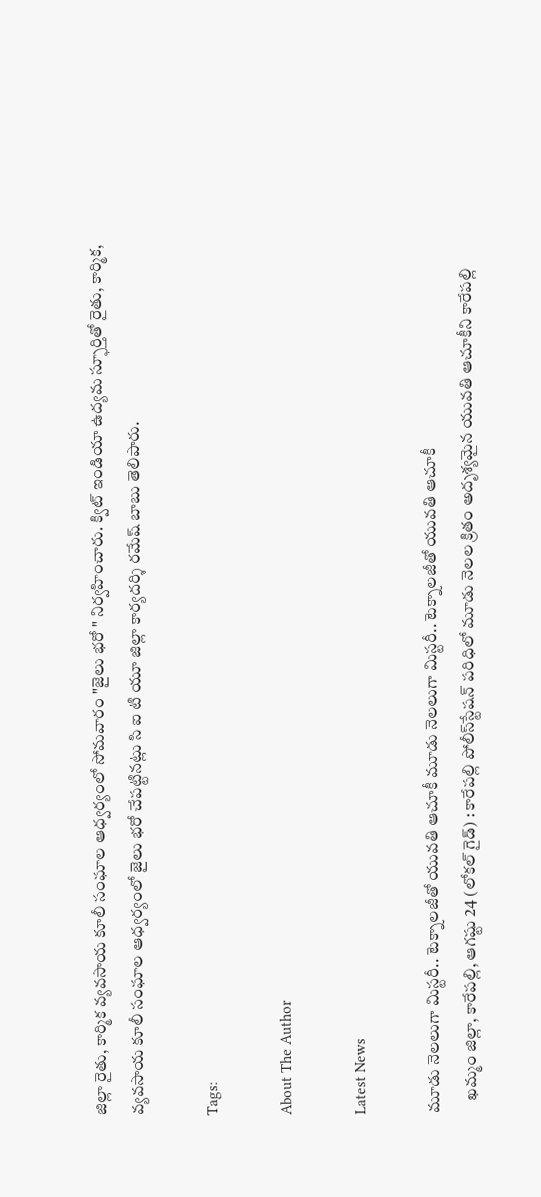జిల్లా రైతు, కార్మిక వ్యవసాయ కూలీ సంఘాల ఆధ్వర్యంలో సోమవారం "జైలు భరో " నిర్వహించారు. క్విట్ ఇండియా ఉద్యమ స్ఫూర్తితో రైతు, కార్మిక, వ్యవసాయ కూలీ సంఘాల ఆధ్వర్యంలో జైలు భరో చేపట్టినట్లు సి ఐ టి యూ జిల్లా కార్యదర్శి రమేష్ బాబు తెలిపారు.

Tags:

About The Author

Latest News

మూడు నెలలుగా మిస్టరీ.. టెక్నాలజీతో యువతి ఆచూకీ మూడు నెలలుగా మిస్టరీ.. టెక్నాలజీతో యువతి ఆచూకీ
    ఖమ్మం జిల్లా, కారేపల్లి, ఆగష్టు 24 (లోకల్ గైడ్) : కారేపల్లి పోలీస్‌స్టేషన్‌ పరిధిలో మూడు నెలల క్రితం అదృశ్యమైన యువతి ఆచూకీని కారేపల్లి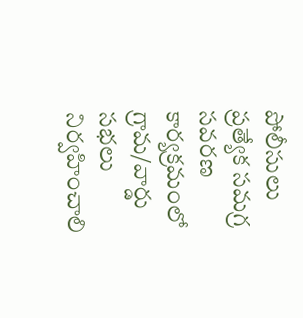పోలీసులు
ప్రత్యేక సమగ్ర సవరణ కార్యక్రమంలో గ్రామ/వార్డు సభలు నిర్వహించాలి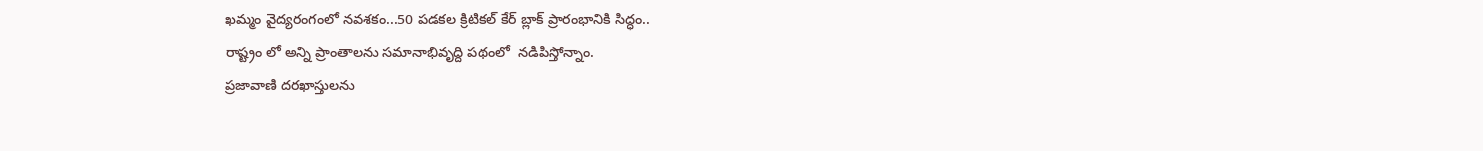ఖమ్మం వైద్యరంగంలో నవశకం...50 పడకల క్రిటికల్‌ కేర్‌ బ్లాక్‌ ప్రారంభానికి సిద్ధం..
రాష్ట్రం లో అన్ని ప్రాంతాలను సమానాభివృద్ది పథంలో  నడిపిస్తోన్నాం.
ప్రజావాణి దరఖాస్తులను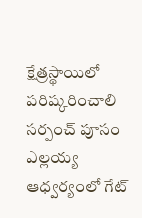క్షేత్రస్థాయిలో పరిష్కరించాలి
సర్పంచ్ పూసం ఎల్లయ్య ఆధ్వర్యంలో గేట్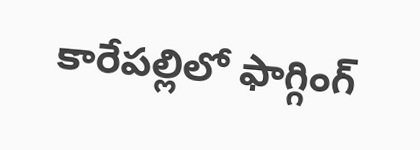కారేపల్లిలో ఫాగ్గింగ్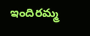ఇందిరమ్మ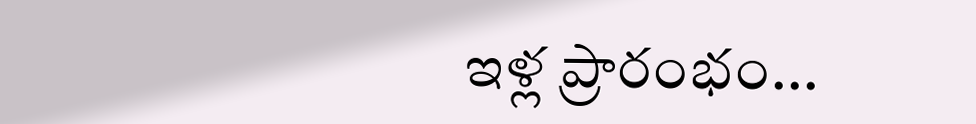ఇళ్ల ప్రారంభం...